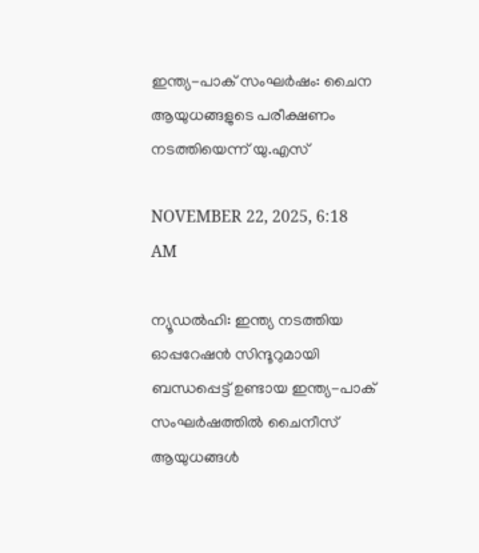ഇന്ത്യ-പാക് സംഘര്‍ഷം: ചൈന ആയുധങ്ങളുടെ പരീക്ഷണം നടത്തിയെന്ന് യു.എസ്

NOVEMBER 22, 2025, 6:18 AM

ന്യൂഡല്‍ഹി: ഇന്ത്യ നടത്തിയ ഓപ്പറേഷന്‍ സിന്ദൂറുമായി ബന്ധപ്പെട്ട് ഉണ്ടായ ഇന്ത്യ-പാക് സംഘര്‍ഷത്തില്‍ ചൈനീസ് ആയുധങ്ങള്‍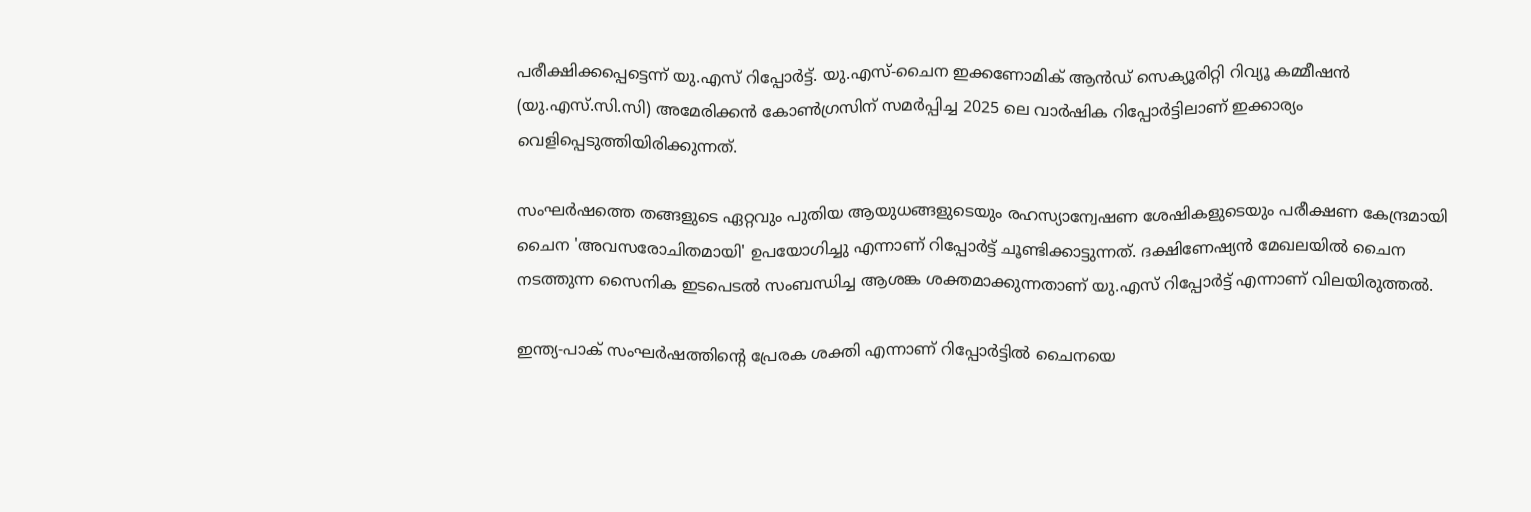പരീക്ഷിക്കപ്പെട്ടെന്ന് യു.എസ് റിപ്പോര്‍ട്ട്. യു.എസ്-ചൈന ഇക്കണോമിക് ആന്‍ഡ് സെക്യൂരിറ്റി റിവ്യൂ കമ്മീഷന്‍ (യു.എസ്.സി.സി) അമേരിക്കന്‍ കോണ്‍ഗ്രസിന് സമര്‍പ്പിച്ച 2025 ലെ വാര്‍ഷിക റിപ്പോര്‍ട്ടിലാണ് ഇക്കാര്യം വെളിപ്പെടുത്തിയിരിക്കുന്നത്.

സംഘര്‍ഷത്തെ തങ്ങളുടെ ഏറ്റവും പുതിയ ആയുധങ്ങളുടെയും രഹസ്യാന്വേഷണ ശേഷികളുടെയും പരീക്ഷണ കേന്ദ്രമായി ചൈന 'അവസരോചിതമായി' ഉപയോഗിച്ചു എന്നാണ് റിപ്പോര്‍ട്ട് ചൂണ്ടിക്കാട്ടുന്നത്. ദക്ഷിണേഷ്യന്‍ മേഖലയില്‍ ചൈന നടത്തുന്ന സൈനിക ഇടപെടല്‍ സംബന്ധിച്ച ആശങ്ക ശക്തമാക്കുന്നതാണ് യു.എസ് റിപ്പോര്‍ട്ട് എന്നാണ് വിലയിരുത്തല്‍.

ഇന്ത്യ-പാക് സംഘര്‍ഷത്തിന്റെ പ്രേരക ശക്തി എന്നാണ് റിപ്പോര്‍ട്ടില്‍ ചൈനയെ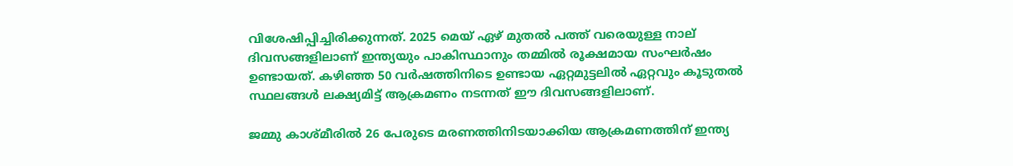വിശേഷിപ്പിച്ചിരിക്കുന്നത്. 2025 മെയ് ഏഴ് മുതല്‍ പത്ത് വരെയുള്ള നാല് ദിവസങ്ങളിലാണ് ഇന്ത്യയും പാകിസ്ഥാനും തമ്മില്‍ രൂക്ഷമായ സംഘര്‍ഷം ഉണ്ടായത്. കഴിഞ്ഞ 50 വര്‍ഷത്തിനിടെ ഉണ്ടായ ഏറ്റമുട്ടലില്‍ ഏറ്റവും കൂടുതല്‍ സ്ഥലങ്ങള്‍ ലക്ഷ്യമിട്ട് ആക്രമണം നടന്നത് ഈ ദിവസങ്ങളിലാണ്.

ജമ്മു കാശ്മീരില്‍ 26 പേരുടെ മരണത്തിനിടയാക്കിയ ആക്രമണത്തിന് ഇന്ത്യ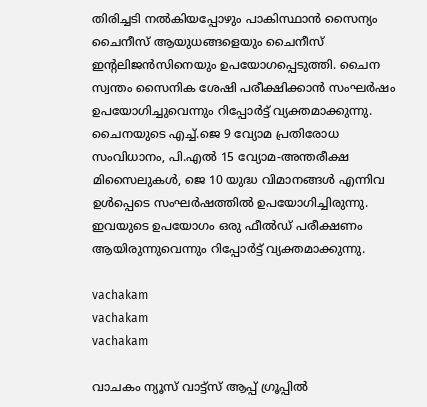തിരിച്ചടി നല്‍കിയപ്പോഴും പാകിസ്ഥാന്‍ സൈന്യം ചൈനീസ് ആയുധങ്ങളെയും ചൈനീസ് ഇന്റലിജന്‍സിനെയും ഉപയോഗപ്പെടുത്തി. ചൈന സ്വന്തം സൈനിക ശേഷി പരീക്ഷിക്കാന്‍ സംഘര്‍ഷം ഉപയോഗിച്ചുവെന്നും റിപ്പോര്‍ട്ട് വ്യക്തമാക്കുന്നു. ചൈനയുടെ എച്ച്.ജെ 9 വ്യോമ പ്രതിരോധ സംവിധാനം, പി.എല്‍ 15 വ്യോമ-അന്തരീക്ഷ മിസൈലുകള്‍, ജെ 10 യുദ്ധ വിമാനങ്ങള്‍ എന്നിവ ഉള്‍പ്പെടെ സംഘര്‍ഷത്തില്‍ ഉപയോഗിച്ചിരുന്നു. ഇവയുടെ ഉപയോഗം ഒരു ഫീല്‍ഡ് പരീക്ഷണം ആയിരുന്നുവെന്നും റിപ്പോര്‍ട്ട് വ്യക്തമാക്കുന്നു.

vachakam
vachakam
vachakam

വാചകം ന്യൂസ് വാട്ട്സ് ആപ്പ് ഗ്രൂപ്പിൽ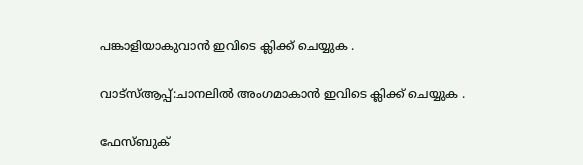പങ്കാളിയാകുവാൻ ഇവിടെ ക്ലിക്ക് ചെയ്യുക .

വാട്സ്ആപ്പ്:ചാനലിൽ അംഗമാകാൻ ഇവിടെ ക്ലിക്ക് ചെയ്യുക .

ഫേസ്ബുക്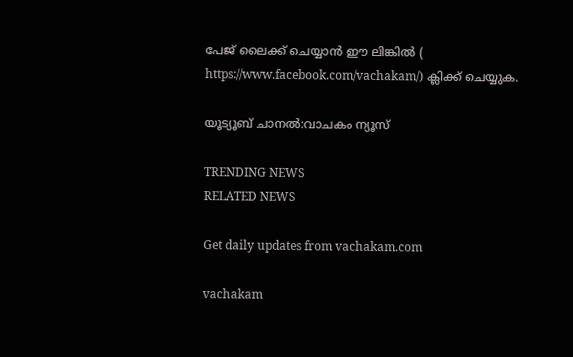പേജ് ലൈക്ക് ചെയ്യാൻ ഈ ലിങ്കിൽ (
https://www.facebook.com/vachakam/) ക്ലിക്ക് ചെയ്യുക.

യൂട്യൂബ് ചാനൽ:വാചകം ന്യൂസ്

TRENDING NEWS
RELATED NEWS

Get daily updates from vachakam.com

vachakam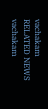vachakam
RELATED NEWS
vachakam